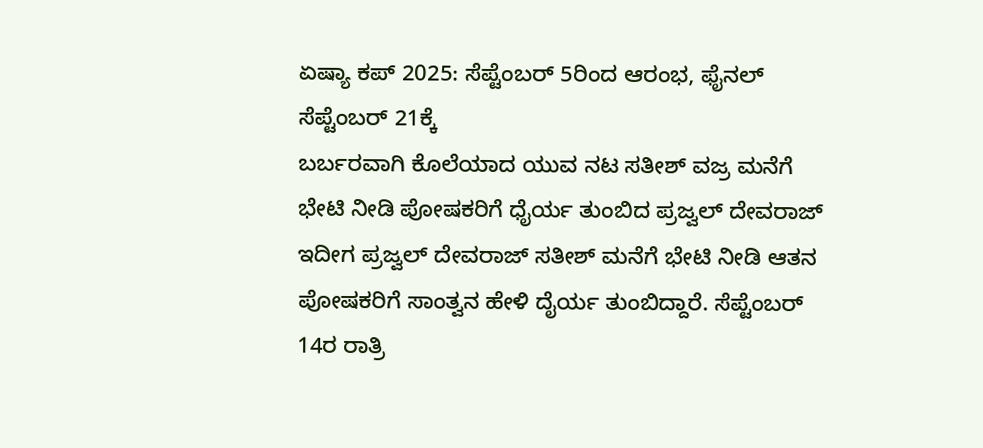ಏಷ್ಯಾ ಕಪ್ 2025: ಸೆಪ್ಟೆಂಬರ್ 5ರಿಂದ ಆರಂಭ, ಫೈನಲ್ ಸೆಪ್ಟೆಂಬರ್ 21ಕ್ಕೆ
ಬರ್ಬರವಾಗಿ ಕೊಲೆಯಾದ ಯುವ ನಟ ಸತೀಶ್ ವಜ್ರ ಮನೆಗೆ ಭೇಟಿ ನೀಡಿ ಪೋಷಕರಿಗೆ ಧೈರ್ಯ ತುಂಬಿದ ಪ್ರಜ್ವಲ್ ದೇವರಾಜ್
ಇದೀಗ ಪ್ರಜ್ವಲ್ ದೇವರಾಜ್ ಸತೀಶ್ ಮನೆಗೆ ಭೇಟಿ ನೀಡಿ ಆತನ ಪೋಷಕರಿಗೆ ಸಾಂತ್ವನ ಹೇಳಿ ದೈರ್ಯ ತುಂಬಿದ್ದಾರೆ. ಸೆಪ್ಟೆಂಬರ್ 14ರ ರಾತ್ರಿ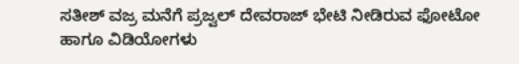ಸತೀಶ್ ವಜ್ರ ಮನೆಗೆ ಪ್ರಜ್ವಲ್ ದೇವರಾಜ್ ಭೇಟಿ ನೀಡಿರುವ ಫೋಟೋ ಹಾಗೂ ವಿಡಿಯೋಗಳು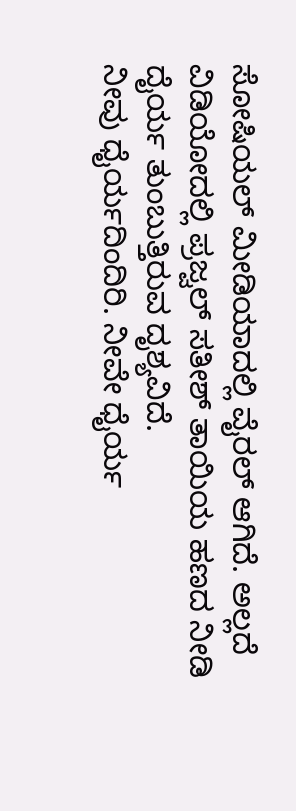ಸೋಷಿಯಲ್ ಮೀಡಿಯಾದಲ್ಲಿ ವೈರಲ್ ಆಗಿದೆ. ಅಲ್ಲದೆ ವಿಡಿಯೋದಲ್ಲಿ ಪ್ರಜ್ವಲ್ ಸತೀಶ್ ತಾಯಿಯ ಹಣದ ನೀಡಿ ದೈರ್ಯ ತುಂಬುತ್ತಿರುವ ದೃಶ್ಯವಿದೆ.
ನೀವು ಧೈರ್ಯದಿಂದಿರಿ. ನೀವೇ ಧೈರ್ಯ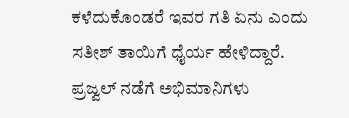ಕಳೆದುಕೊಂಡರೆ ಇವರ ಗತಿ ಏನು ಎಂದು ಸತೀಶ್ ತಾಯಿಗೆ ಧೈರ್ಯ ಹೇಳಿದ್ದಾರೆ. ಪ್ರಜ್ವಲ್ ನಡೆಗೆ ಅಭಿಮಾನಿಗಳು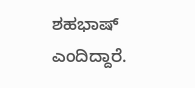ಶಹಭಾಷ್ ಎಂದಿದ್ದಾರೆ.